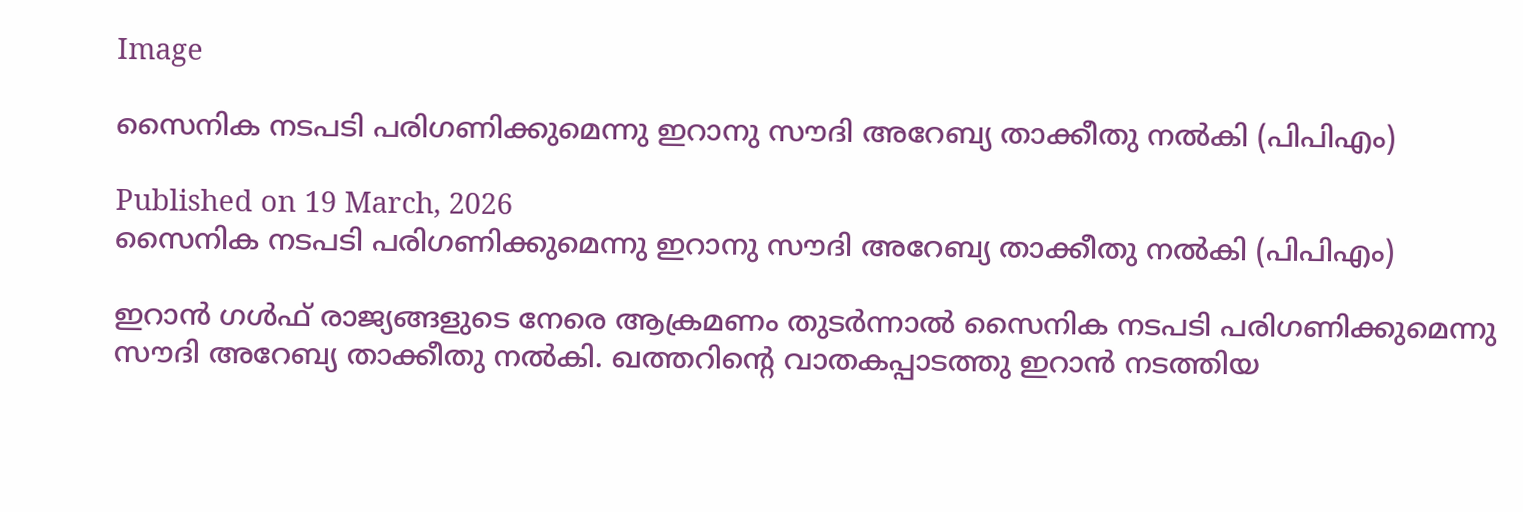Image

സൈനിക നടപടി പരിഗണിക്കുമെന്നു ഇറാനു സൗദി അറേബ്യ താക്കീതു നൽകി (പിപിഎം)

Published on 19 March, 2026
സൈനിക നടപടി പരിഗണിക്കുമെന്നു ഇറാനു സൗദി അറേബ്യ താക്കീതു നൽകി (പിപിഎം)

ഇറാൻ ഗൾഫ് രാജ്യങ്ങളുടെ നേരെ ആക്രമണം തുടർന്നാൽ സൈനിക നടപടി പരിഗണിക്കുമെന്നു സൗദി അറേബ്യ താക്കീതു നൽകി. ഖത്തറിന്റെ വാതകപ്പാടത്തു ഇറാൻ നടത്തിയ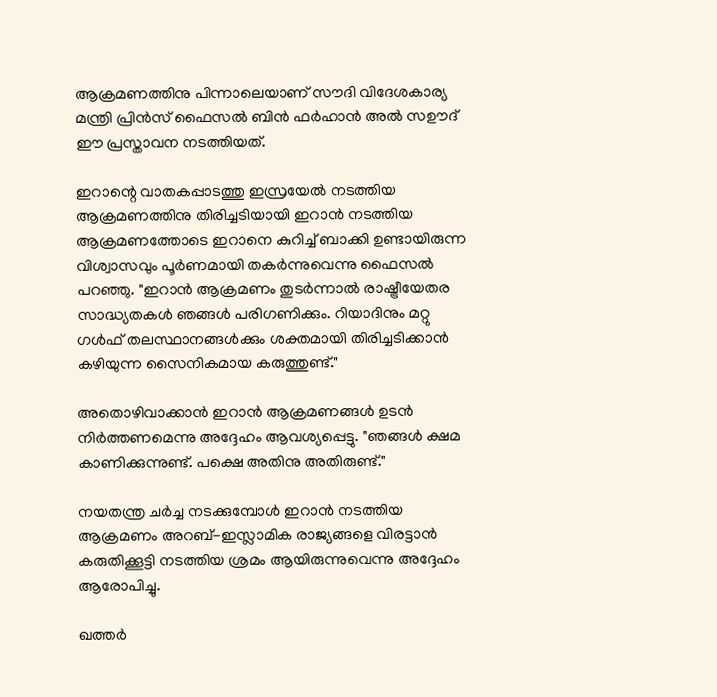ആക്രമണത്തിനു പിന്നാലെയാണ് സൗദി വിദേശകാര്യ മന്ത്രി പ്രിൻസ് ഫൈസൽ ബിൻ ഫർഹാൻ അൽ സഊദ് ഈ പ്രസ്താവന നടത്തിയത്.

ഇറാന്റെ വാതകപ്പാടത്തു ഇസ്രയേൽ നടത്തിയ ആക്രമണത്തിനു തിരിച്ചടിയായി ഇറാൻ നടത്തിയ ആക്രമണത്തോടെ ഇറാനെ കുറിച്ച് ബാക്കി ഉണ്ടായിരുന്ന വിശ്വാസവും പൂർണമായി തകർന്നുവെന്നു ഫൈസൽ പറഞ്ഞു. "ഇറാൻ ആക്രമണം തുടർന്നാൽ രാഷ്ട്രീയേതര സാദ്ധ്യതകൾ ഞങ്ങൾ പരിഗണിക്കും. റിയാദിനും മറ്റു ഗൾഫ് തലസ്ഥാനങ്ങൾക്കും ശക്തമായി തിരിച്ചടിക്കാൻ കഴിയുന്ന സൈനികമായ കരുത്തുണ്ട്."

അതൊഴിവാക്കാൻ ഇറാൻ ആക്രമണങ്ങൾ ഉടൻ  നിർത്തണമെന്നു അദ്ദേഹം ആവശ്യപ്പെട്ടു. "ഞങ്ങൾ ക്ഷമ കാണിക്കുന്നുണ്ട്. പക്ഷെ അതിനു അതിരുണ്ട്."

നയതന്ത്ര ചർച്ച നടക്കുമ്പോൾ ഇറാൻ നടത്തിയ ആക്രമണം അറബ്-ഇസ്ലാമിക രാജ്യങ്ങളെ വിരട്ടാൻ കരുതിക്കൂട്ടി നടത്തിയ ശ്രമം ആയിരുന്നുവെന്നു അദ്ദേഹം ആരോപിച്ചു.

ഖത്തർ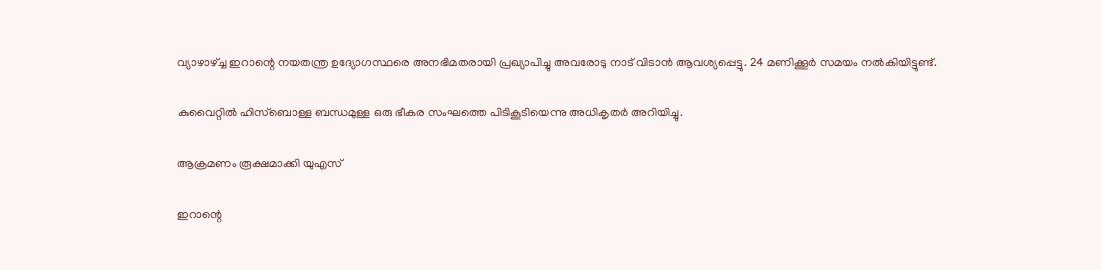വ്യാഴാഴ്ച്ച ഇറാന്റെ നയതന്ത്ര ഉദ്യോഗസ്ഥരെ അനഭിമതരായി പ്രഖ്യാപിച്ചു അവരോടു നാട് വിടാൻ ആവശ്യപ്പെട്ടു. 24 മണിക്കൂർ സമയം നൽകിയിട്ടുണ്ട്.

കുവൈറ്റിൽ ഹിസ്‌ബൊള്ള ബന്ധമുള്ള ഒരു ഭീകര സംഘത്തെ പിടികൂടിയെന്നു അധികൃതർ അറിയിച്ചു.

ആക്രമണം രൂക്ഷമാക്കി യുഎസ്

ഇറാന്റെ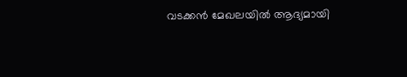വടക്കൻ മേഖലയിൽ ആദ്യമായി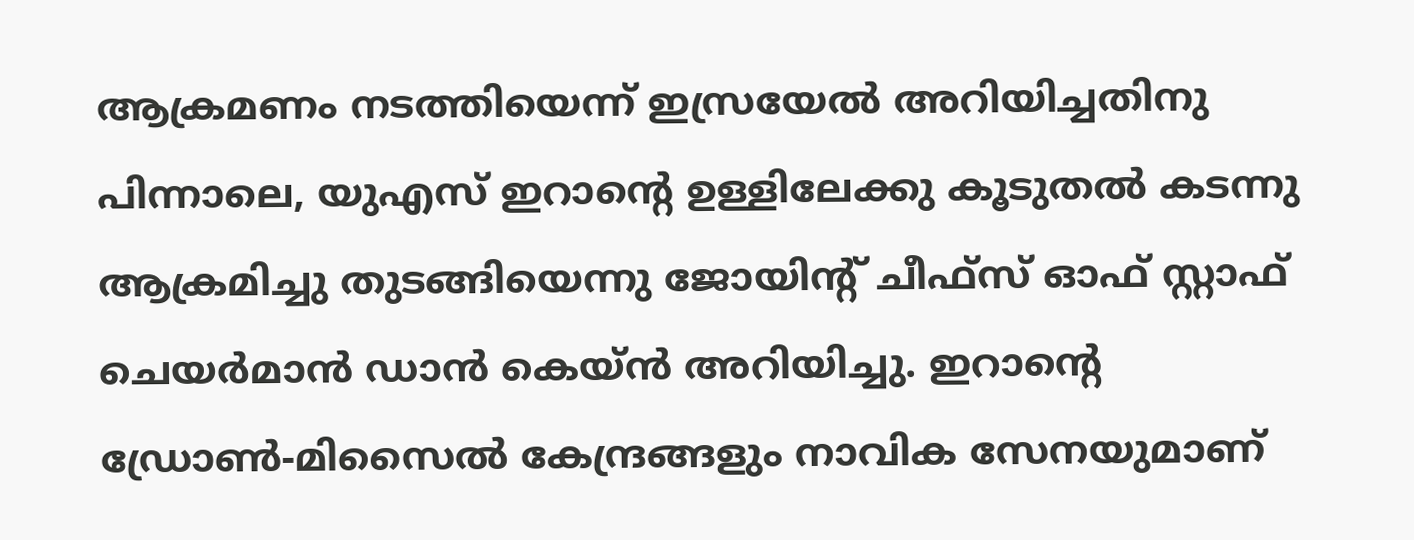ആക്രമണം നടത്തിയെന്ന് ഇസ്രയേൽ അറിയിച്ചതിനു പിന്നാലെ, യുഎസ് ഇറാന്റെ ഉള്ളിലേക്കു കൂടുതൽ കടന്നു ആക്രമിച്ചു തുടങ്ങിയെന്നു ജോയിന്റ് ചീഫ്സ് ഓഫ് സ്റ്റാഫ് ചെയർമാൻ ഡാൻ കെയ്ൻ അറിയിച്ചു. ഇറാന്റെ ഡ്രോൺ-മിസൈൽ കേന്ദ്രങ്ങളും നാവിക സേനയുമാണ്‌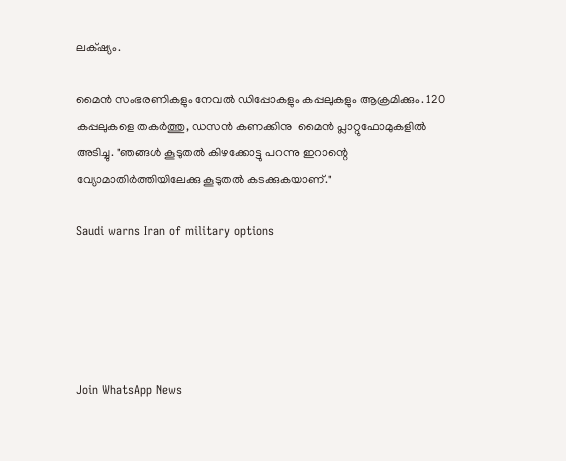ലക്‌ഷ്യം.

മൈൻ സംഭരണികളും നേവൽ ഡിപ്പോകളും കപ്പലുകളും ആക്രമിക്കും. 120 കപ്പലുകളെ തകർത്തു, ഡസൻ കണക്കിനു  മൈൻ പ്ലാറ്റുഫോമുകളിൽ അടിച്ചു. "ഞങ്ങൾ കൂടുതൽ കിഴക്കോട്ടു പറന്നു ഇറാന്റെ വ്യോമാതിർത്തിയിലേക്കു കൂടുതൽ കടക്കുകയാണ്."

Saudi warns Iran of military options





Join WhatsApp News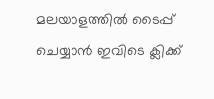മലയാളത്തില്‍ ടൈപ്പ് ചെയ്യാന്‍ ഇവിടെ ക്ലിക്ക്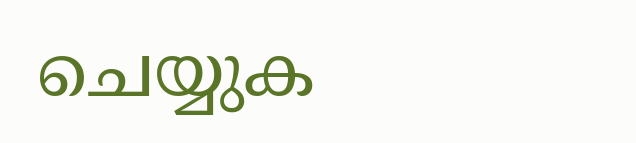ചെയ്യുക